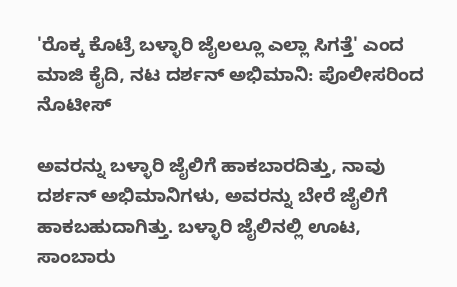'ರೊಕ್ಕ ಕೊಟ್ರೆ ಬಳ್ಳಾರಿ ಜೈಲಲ್ಲೂ ಎಲ್ಲಾ ಸಿಗತ್ತೆ' ಎಂದ ಮಾಜಿ ಕೈದಿ, ನಟ ದರ್ಶನ್ ಅಭಿಮಾನಿ: ಪೊಲೀಸರಿಂದ ನೊಟೀಸ್

ಅವರನ್ನು ಬಳ್ಳಾರಿ ಜೈಲಿಗೆ ಹಾಕಬಾರದಿತ್ತು, ನಾವು ದರ್ಶನ್ ಅಭಿಮಾನಿಗಳು, ಅವರನ್ನು ಬೇರೆ ಜೈಲಿಗೆ ಹಾಕಬಹುದಾಗಿತ್ತು. ಬಳ್ಳಾರಿ ಜೈಲಿನಲ್ಲಿ ಊಟ, ಸಾಂಬಾರು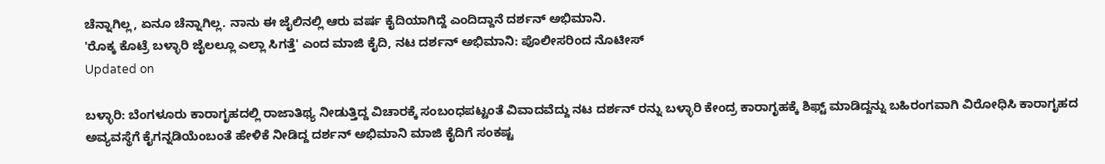ಚೆನ್ನಾಗಿಲ್ಲ, ಏನೂ ಚೆನ್ನಾಗಿಲ್ಲ. ನಾನು ಈ ಜೈಲಿನಲ್ಲಿ ಆರು ವರ್ಷ ಕೈದಿಯಾಗಿದ್ದೆ ಎಂದಿದ್ದಾನೆ ದರ್ಶನ್ ಅಭಿಮಾನಿ.
'ರೊಕ್ಕ ಕೊಟ್ರೆ ಬಳ್ಳಾರಿ ಜೈಲಲ್ಲೂ ಎಲ್ಲಾ ಸಿಗತ್ತೆ' ಎಂದ ಮಾಜಿ ಕೈದಿ, ನಟ ದರ್ಶನ್ ಅಭಿಮಾನಿ: ಪೊಲೀಸರಿಂದ ನೊಟೀಸ್
Updated on

ಬಳ್ಳಾರಿ: ಬೆಂಗಳೂರು ಕಾರಾಗೃಹದಲ್ಲಿ ರಾಜಾತಿಥ್ಯ ನೀಡುತ್ತಿದ್ದ ವಿಚಾರಕ್ಕೆ ಸಂಬಂಧಪಟ್ಟಂತೆ ವಿವಾದವೆದ್ದು ನಟ ದರ್ಶನ್ ರನ್ನು ಬಳ್ಳಾರಿ ಕೇಂದ್ರ ಕಾರಾಗೃಹಕ್ಕೆ ಶಿಫ್ಟ್ ಮಾಡಿದ್ದನ್ನು ಬಹಿರಂಗವಾಗಿ ವಿರೋಧಿಸಿ ಕಾರಾಗೃಹದ ಅವ್ಯವಸ್ಥೆಗೆ ಕೈಗನ್ನಡಿಯೆಂಬಂತೆ ಹೇಳಿಕೆ ನೀಡಿದ್ದ ದರ್ಶನ್ ಅಭಿಮಾನಿ ಮಾಜಿ ಕೈದಿಗೆ ಸಂಕಷ್ಟ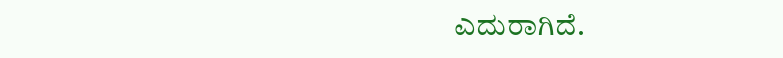ಎದುರಾಗಿದೆ.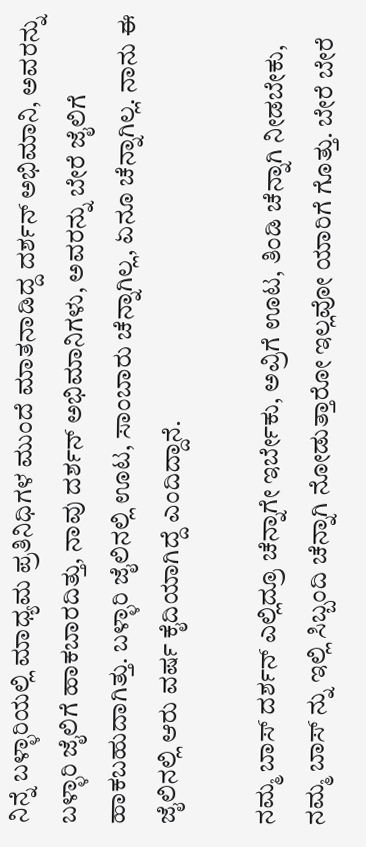ನಿನ್ನೆ ಬಳ್ಳಾರಿಯಲ್ಲಿ ಮಾಧ್ಯಮ ಪ್ರತಿನಿಧಿಗಳ ಮುಂದೆ ಮಾತನಾಡಿದ್ದ ದರ್ಶನ್ ಅಭಿಮಾನಿ, ಅವರನ್ನು ಬಳ್ಳಾರಿ ಜೈಲಿಗೆ ಹಾಕಬಾರದಿತ್ತು, ನಾವು ದರ್ಶನ್ ಅಭಿಮಾನಿಗಳು, ಅವರನ್ನು ಬೇರೆ ಜೈಲಿಗೆ ಹಾಕಬಹುದಾಗಿತ್ತು. ಬಳ್ಳಾರಿ ಜೈಲಿನಲ್ಲಿ ಊಟ, ಸಾಂಬಾರು ಚೆನ್ನಾಗಿಲ್ಲ, ಏನೂ ಚೆನ್ನಾಗಿಲ್ಲ. ನಾನು ಈ ಜೈಲಿನಲ್ಲಿ ಆರು ವರ್ಷ ಕೈದಿಯಾಗಿದ್ದೆ ಎಂದಿದ್ದಾನೆ.

ನಮ್ಮ ಬಾಸ್ ದರ್ಶನ್ ಎಲ್ಲಿದ್ರೂ ಚೆನ್ನಾಗೇ ಇರ್ಬೇಕು, ಅವ್ರಿಗೆ ಊಟ, ತಿಂಡಿ ಚೆನ್ನಾಗಿ ನೀಡಬೇಕು, ನಮ್ಮ ಬಾಸ್ ನ್ನು ಇಲ್ಲಿ ಸಿಬ್ಬಂದಿ ಚೆನ್ನಾಗಿ ನೋಡುತ್ತಾರೋ ಇಲ್ಲವೋ ಯಾರಿಗೆ ಗೊತ್ತು. ಬೇರೆ ಬೇರೆ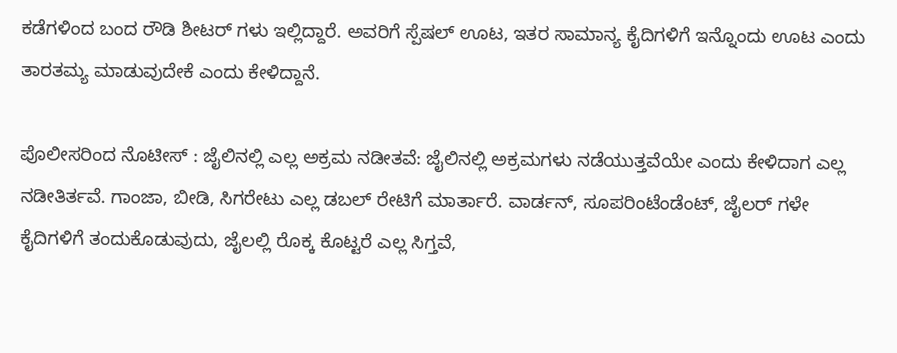ಕಡೆಗಳಿಂದ ಬಂದ ರೌಡಿ ಶೀಟರ್ ಗಳು ಇಲ್ಲಿದ್ದಾರೆ. ಅವರಿಗೆ ಸ್ಪೆಷಲ್ ಊಟ, ಇತರ ಸಾಮಾನ್ಯ ಕೈದಿಗಳಿಗೆ ಇನ್ನೊಂದು ಊಟ ಎಂದು ತಾರತಮ್ಯ ಮಾಡುವುದೇಕೆ ಎಂದು ಕೇಳಿದ್ದಾನೆ.

ಪೊಲೀಸರಿಂದ ನೊಟೀಸ್ : ಜೈಲಿನಲ್ಲಿ ಎಲ್ಲ ಅಕ್ರಮ ನಡೀತವೆ: ಜೈಲಿನಲ್ಲಿ ಅಕ್ರಮಗಳು ನಡೆಯುತ್ತವೆಯೇ ಎಂದು ಕೇಳಿದಾಗ ಎಲ್ಲ ನಡೀತಿರ್ತವೆ. ಗಾಂಜಾ, ಬೀಡಿ, ಸಿಗರೇಟು ಎಲ್ಲ ಡಬಲ್ ರೇಟಿಗೆ ಮಾರ್ತಾರೆ. ವಾರ್ಡನ್, ಸೂಪರಿಂಟೆಂಡೆಂಟ್, ಜೈಲರ್ ಗಳೇ ಕೈದಿಗಳಿಗೆ ತಂದುಕೊಡುವುದು, ಜೈಲಲ್ಲಿ ರೊಕ್ಕ ಕೊಟ್ಟರೆ ಎಲ್ಲ ಸಿಗ್ತವೆ,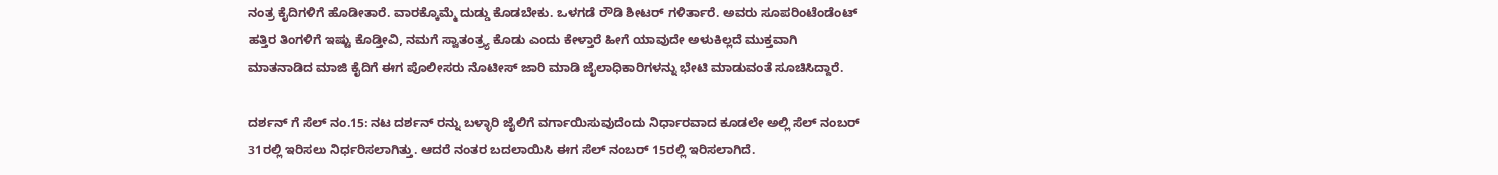ನಂತ್ರ ಕೈದಿಗಳಿಗೆ ಹೊಡೀತಾರೆ. ವಾರಕ್ಕೊಮ್ಮೆ ದುಡ್ಡು ಕೊಡಬೇಕು. ಒಳಗಡೆ ರೌಡಿ ಶೀಟರ್ ಗಳಿರ್ತಾರೆ. ಅವರು ಸೂಪರಿಂಟೆಂಡೆಂಟ್ ಹತ್ತಿರ ತಿಂಗಳಿಗೆ ಇಷ್ಟು ಕೊಡ್ತೀವಿ, ನಮಗೆ ಸ್ವಾತಂತ್ರ್ಯ ಕೊಡು ಎಂದು ಕೇಳ್ತಾರೆ ಹೀಗೆ ಯಾವುದೇ ಅಳುಕಿಲ್ಲದೆ ಮುಕ್ತವಾಗಿ ಮಾತನಾಡಿದ ಮಾಜಿ ಕೈದಿಗೆ ಈಗ ಪೊಲೀಸರು ನೊಟೀಸ್ ಜಾರಿ ಮಾಡಿ ಜೈಲಾಧಿಕಾರಿಗಳನ್ನು ಭೇಟಿ ಮಾಡುವಂತೆ ಸೂಚಿಸಿದ್ದಾರೆ.

ದರ್ಶನ್ ಗೆ ಸೆಲ್ ನಂ.15: ನಟ ದರ್ಶನ್ ರನ್ನು ಬಳ್ಳಾರಿ ಜೈಲಿಗೆ ವರ್ಗಾಯಿಸುವುದೆಂದು ನಿರ್ಧಾರವಾದ ಕೂಡಲೇ ಅಲ್ಲಿ ಸೆಲ್ ನಂಬರ್ 31ರಲ್ಲಿ ಇರಿಸಲು ನಿರ್ಧರಿಸಲಾಗಿತ್ತು. ಆದರೆ ನಂತರ ಬದಲಾಯಿಸಿ ಈಗ ಸೆಲ್ ನಂಬರ್ 15ರಲ್ಲಿ ಇರಿಸಲಾಗಿದೆ.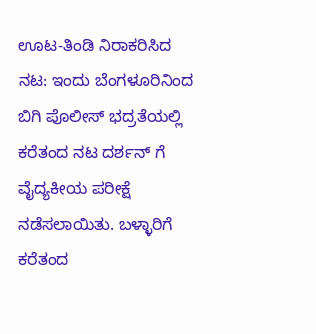ಊಟ-ತಿಂಡಿ ನಿರಾಕರಿಸಿದ ನಟ: ಇಂದು ಬೆಂಗಳೂರಿನಿಂದ ಬಿಗಿ ಪೊಲೀಸ್ ಭದ್ರತೆಯಲ್ಲಿ ಕರೆತಂದ ನಟ ದರ್ಶನ್ ಗೆ ವೈದ್ಯಕೀಯ ಪರೀಕ್ಷೆ ನಡೆಸಲಾಯಿತು. ಬಳ್ಳಾರಿಗೆ ಕರೆತಂದ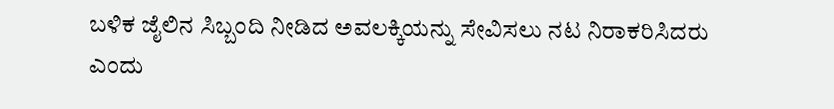ಬಳಿಕ ಜೈಲಿನ ಸಿಬ್ಬಂದಿ ನೀಡಿದ ಅವಲಕ್ಕಿಯನ್ನು ಸೇವಿಸಲು ನಟ ನಿರಾಕರಿಸಿದರು ಎಂದು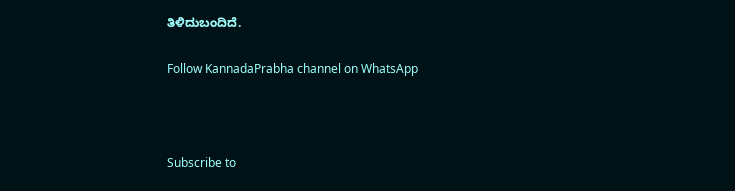ತಿಳಿದುಬಂದಿದೆ.

Follow KannadaPrabha channel on WhatsApp



Subscribe to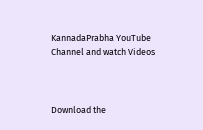KannadaPrabha YouTube Channel and watch Videos



Download the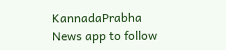KannadaPrabha News app to follow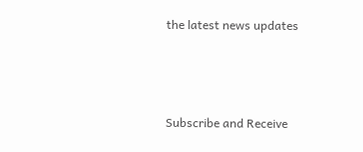the latest news updates



Subscribe and Receive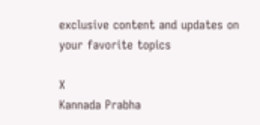exclusive content and updates on your favorite topics

X
Kannada Prabha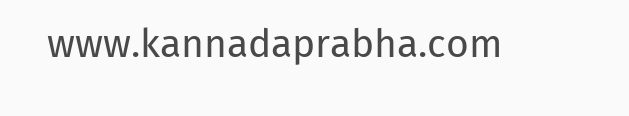www.kannadaprabha.com